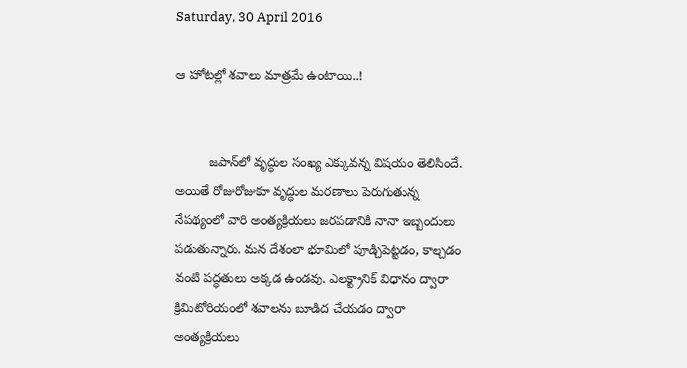Saturday, 30 April 2016

ఆ హోటల్లో శవాలు మాత్రమే ఉంటాయి..!


         జపాన్‌లో వృద్ధుల సంఖ్య ఎక్కువన్న విషయం తెలిసిందే. అయితే రోజురోజుకూ వృద్ధుల మరణాలు పెరుగుతున్న నేపథ్యంలో వారి అంత్యక్రియలు జరపడానికి నానా ఇబ్బందులు పడుతున్నారు. మన దేశంలా భూమిలో పూడ్చిపెట్టడం, కాల్చడం వంటి పద్ధతులు అక్కడ ఉండవు. ఎలక్ట్రానిక్ విధానం ద్వారా క్రిమిటోరియంలో శవాలను బూడిద చేయడం ద్వారా అంత్యక్రియలు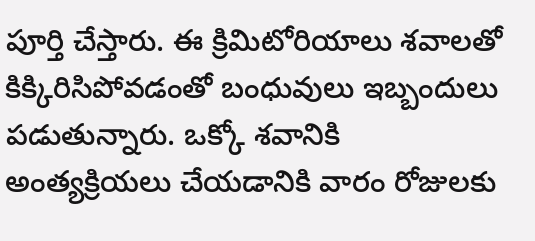పూర్తి చేస్తారు. ఈ క్రిమిటోరియాలు శవాలతో కిక్కిరిసిపోవడంతో బంధువులు ఇబ్బందులు పడుతున్నారు. ఒక్కో శవానికి అంత్యక్రియలు చేయడానికి వారం రోజులకు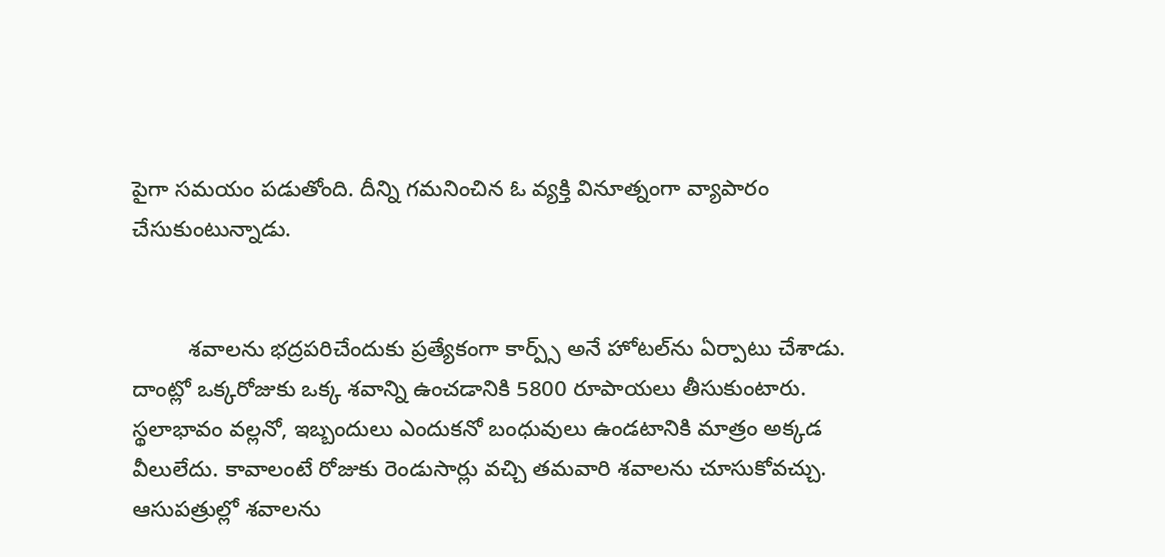పైగా సమయం పడుతోంది. దీన్ని గమనించిన ఓ వ్యక్తి వినూత్నంగా వ్యాపారం చేసుకుంటున్నాడు.


         శవాలను భద్రపరిచేందుకు ప్రత్యేకంగా కార్ప్స్ అనే హోటల్‌ను ఏర్పాటు చేశాడు. దాంట్లో ఒక్కరోజుకు ఒక్క శవాన్ని ఉంచడానికి 5800 రూపాయలు తీసుకుంటారు. స్థలాభావం వల్లనో, ఇబ్బందులు ఎందుకనో బంధువులు ఉండటానికి మాత్రం అక్కడ వీలులేదు. కావాలంటే రోజుకు రెండుసార్లు వచ్చి తమవారి శవాలను చూసుకోవచ్చు. ఆసుపత్రుల్లో శవాలను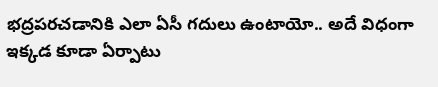భద్రపరచడానికి ఎలా ఏసీ గదులు ఉంటాయో.. అదే విధంగా ఇక్కడ కూడా ఏర్పాటు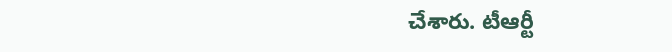చేశారు. టీఆర్టీ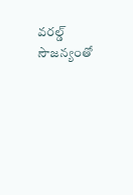వరల్డ్ సౌజన్యంతో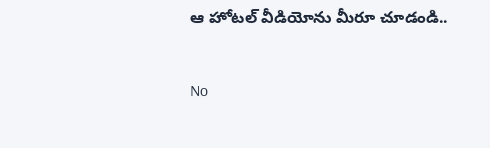ఆ హోటల్ వీడియోను మీరూ చూడండి..


No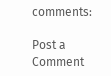comments:

Post a Comment